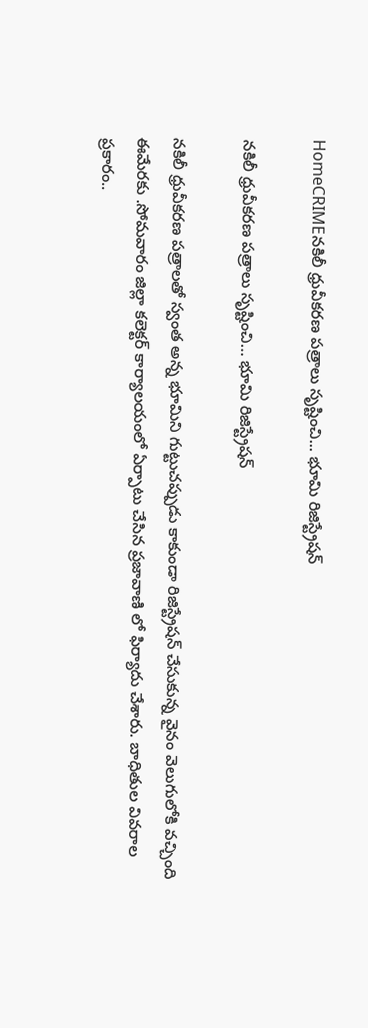HomeCRIMEనకిలీ ధ్రువీకరణ పత్రాలు సృష్టించి... భూమి రిజిస్ట్రేషన్

నకిలీ ధ్రువీకరణ పత్రాలు సృష్టించి… భూమి రిజిస్ట్రేషన్

నకిలీ ధ్రువీకరణ పత్రాలతో స్వంత అన్న భూమిని గుట్టుచప్పుడు కాకుండా రిజిస్ట్రేషన్ చేసుకున్న వైనం వెలుగులోకి వచ్చింది ఈమేరకు .సోమవారం జిల్లా కలెక్టర్ కార్యాలయంలో ఏర్పాటు చేసిన ప్రజావాణి లో ఫిర్యాదు చేశారు. బాధితుల వివరాల ప్రకారం..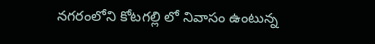నగరంలోని కోటగల్లి లో నివాసం ఉంటున్న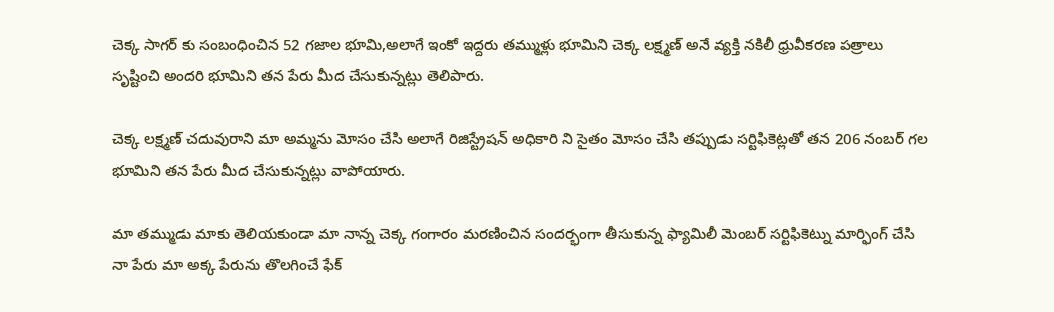చెక్క సాగర్ కు సంబంధించిన 52 గజాల భూమి,అలాగే ఇంకో ఇద్దరు తమ్ముళ్లు భూమిని చెక్క లక్ష్మణ్ అనే వ్యక్తి నకిలీ ధ్రువీకరణ పత్రాలు సృష్టించి అందరి భూమిని తన పేరు మీద చేసుకున్నట్లు తెలిపారు.

చెక్క లక్ష్మణ్ చదువురాని మా అమ్మను మోసం చేసి అలాగే రిజిస్ట్రేషన్ అధికారి ని సైతం మోసం చేసి తప్పుడు సర్టిఫికెట్లతో తన 206 నంబర్ గల భూమిని తన పేరు మీద చేసుకున్నట్లు వాపోయారు.

మా తమ్ముడు మాకు తెలియకుండా మా నాన్న చెక్క గంగారం మరణించిన సందర్భంగా తీసుకున్న ఫ్యామిలీ మెంబర్ సర్టిఫికెట్ను మార్ఫింగ్ చేసి నా పేరు మా అక్క పేరును తొలగించే ఫేక్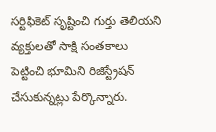సర్టిఫికెట్ సృష్టించి గుర్తు తెలియని వ్యక్తులతో సాక్షి సంతకాలు పెట్టించి భూమిని రిజిస్ట్రేషన్ చేసుకున్నట్లు పేర్కొన్నారు.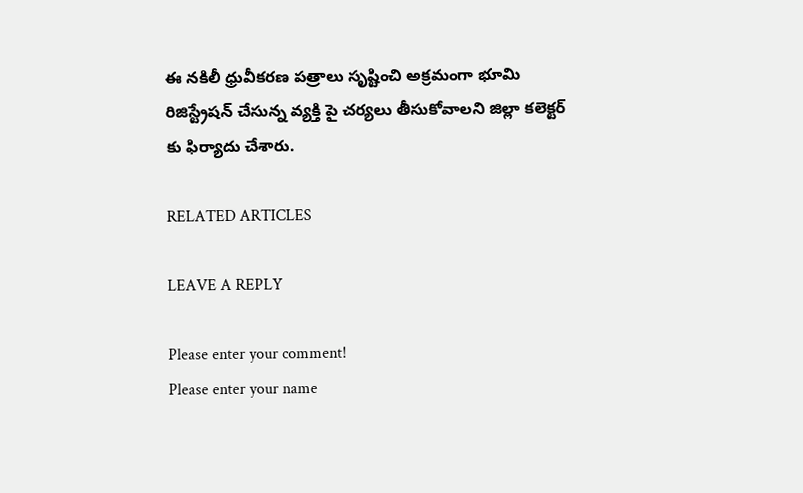ఈ నకిలీ ధ్రువీకరణ పత్రాలు సృష్టించి అక్రమంగా భూమి రిజిస్ట్రేషన్ చేసున్న వ్యక్తి పై చర్యలు తీసుకోవాలని జిల్లా కలెక్టర్ కు ఫిర్యాదు చేశారు.

RELATED ARTICLES

LEAVE A REPLY

Please enter your comment!
Please enter your name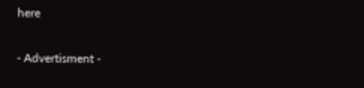here

- Advertisment -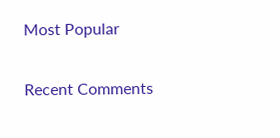Most Popular

Recent Comments